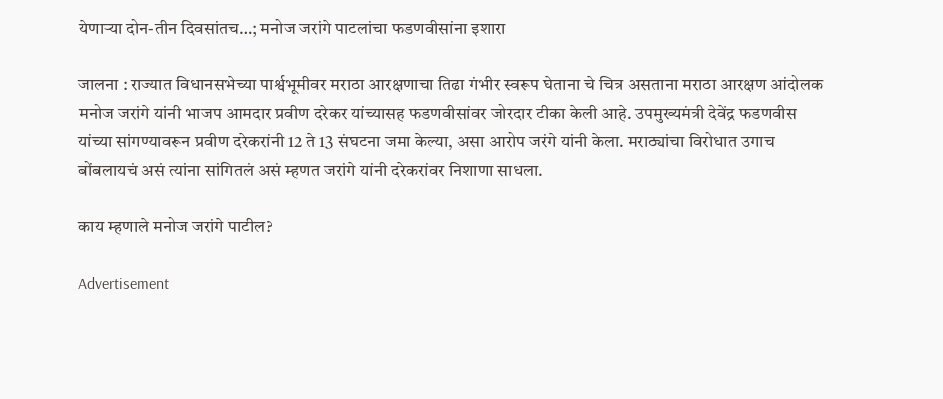येणाऱ्या दोन-तीन दिवसांतच…; मनोज जरांगे पाटलांचा फडणवीसांना इशारा

जालना : राज्यात विधानसभेच्या पार्श्वभूमीवर मराठा आरक्षणाचा तिढा गंभीर स्वरूप घेताना चे चित्र असताना मराठा आरक्षण आंदोलक मनोज जरांगे यांनी भाजप आमदार प्रवीण दरेकर यांच्यासह फडणवीसांवर जोरदार टीका केली आहे. उपमुख्यमंत्री देवेंद्र फडणवीस यांच्या सांगण्यावरून प्रवीण दरेकरांनी 12 ते 13 संघटना जमा केल्या, असा आरोप जरंगे यांनी केला. मराठ्यांचा विरोधात उगाच बोंबलायचं असं त्यांना सांगितलं असं म्हणत जरांगे यांनी दरेकरांवर निशाणा साधला.

काय म्हणाले मनोज जरांगे पाटील?

Advertisement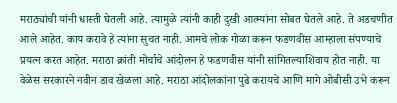मराठ्यांची यांनी धास्ती घेतली आहे. त्यामुळे त्यांनी काही दुखी आत्म्यांना सोबत घेतले आहे. ते अडचणीत आले आहेत. काय करावे हे त्यांना सुचत नाही. आमचे लोक गोळा करून फडणवीस आम्हाला संपण्याचे प्रयत्न करत आहेत. मराठा क्रांती मोर्चाचे आंदोलन हे फडणवीस यांनी सांगितल्याशिवाय होत नाही. या वेळेस सरकारने नवीन डाव खेळला आहे. मराठा आंदोलकांना पुढे करायचे आणि मागे ओबीसी उभे करून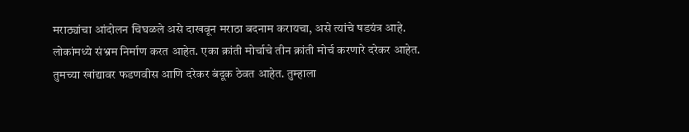मराठ्यांचा आंदोलन चिघळले असे दाखवून मराठा बदनाम करायचा, असे त्यांचे षडयंत्र आहे. लोकांमध्ये संभ्रम निर्माण करत आहेत. एका क्रांती मोर्चाचे तीन क्रांती मोर्च करणारे दरेकर आहेत. तुमच्या खांद्यावर फडणवीस आणि दरेकर बंदूक ठेवत आहेत. तुम्हाला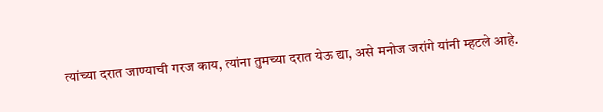त्यांच्या दरात जाण्याची गरज काय, त्यांना तुमच्या दरात येऊ द्या, असे मनोज जरांगे यांनी म्हटले आहे.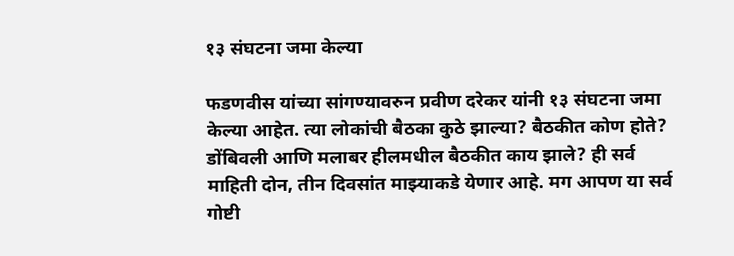१३ संघटना जमा केल्या

फडणवीस यांच्या सांगण्यावरुन प्रवीण दरेकर यांनी १३ संघटना जमा केल्या आहेत. त्या लोकांची बैठका कुठे झाल्या? बैठकीत कोण होते? डोंबिवली आणि मलाबर हीलमधील बैठकीत काय झाले? ही सर्व माहिती दोन, तीन दिवसांत माझ्याकडे येणार आहे. मग आपण या सर्व गोष्टी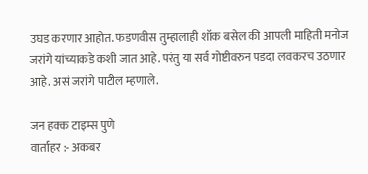उघड करणार आहोत. फडणवीस तुम्हालाही शॉक बसेल की आपली माहिती मनोज जरांगे यांच्याकडे कशी जात आहे. परंतु या सर्व गोष्टीवरुन पडदा लवकरच उठणार आहे. असं जरांगे पाटील म्हणाले.

जन हक्क टाइम्स पुणे
वार्ताहर :- अकबर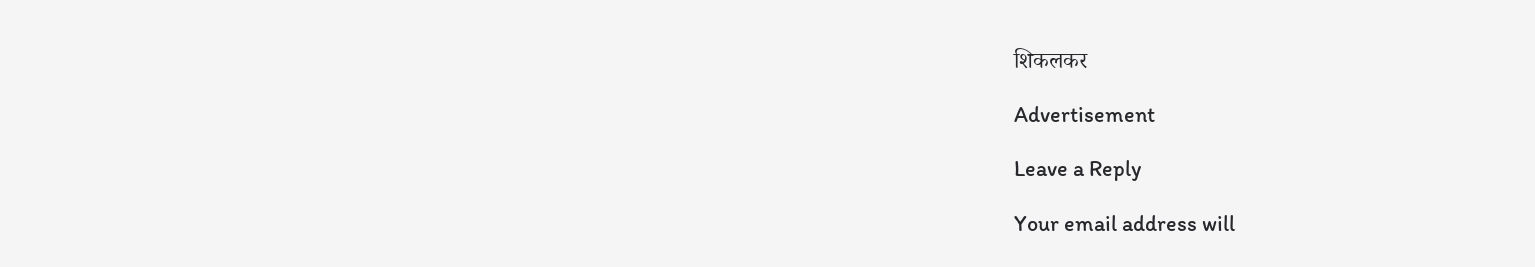शिकलकर

Advertisement

Leave a Reply

Your email address will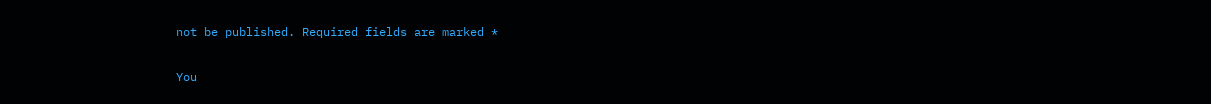not be published. Required fields are marked *

You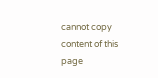cannot copy content of this page